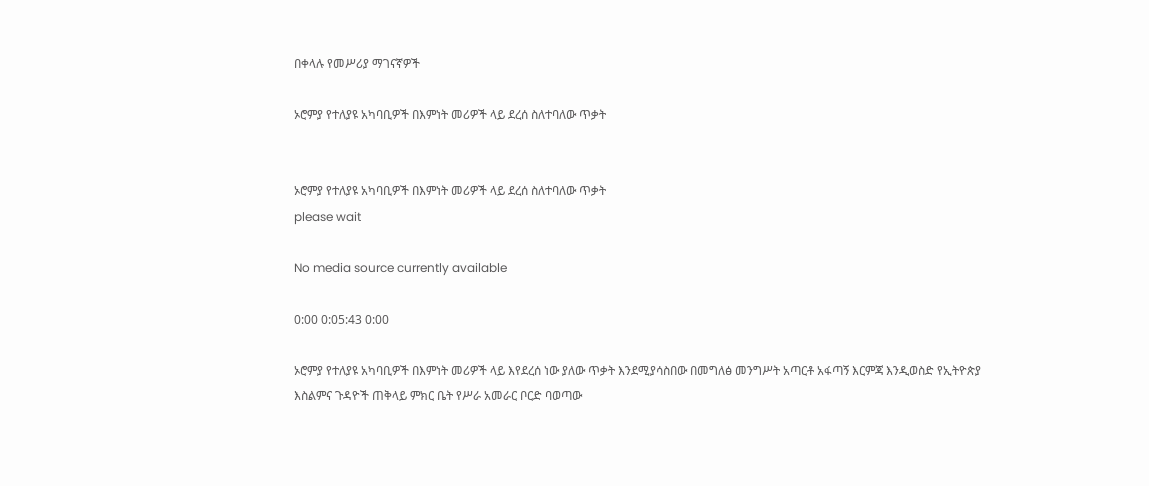በቀላሉ የመሥሪያ ማገናኛዎች

ኦሮምያ የተለያዩ አካባቢዎች በእምነት መሪዎች ላይ ደረሰ ስለተባለው ጥቃት


ኦሮምያ የተለያዩ አካባቢዎች በእምነት መሪዎች ላይ ደረሰ ስለተባለው ጥቃት
please wait

No media source currently available

0:00 0:05:43 0:00

ኦሮምያ የተለያዩ አካባቢዎች በእምነት መሪዎች ላይ እየደረሰ ነው ያለው ጥቃት እንደሚያሳስበው በመግለፅ መንግሥት አጣርቶ አፋጣኝ እርምጃ እንዲወስድ የኢትዮጵያ እስልምና ጉዳዮች ጠቅላይ ምክር ቤት የሥራ አመራር ቦርድ ባወጣው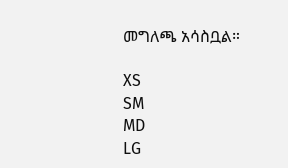መግለጫ አሳስቧል።

XS
SM
MD
LG